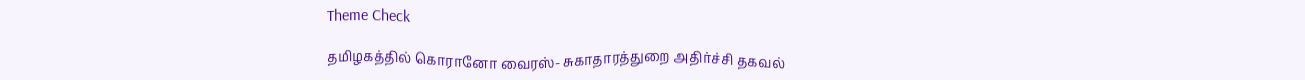Theme Check

தமிழகத்தில் கொரானோ வைரஸ்- சுகாதாரத்துறை அதிர்ச்சி தகவல்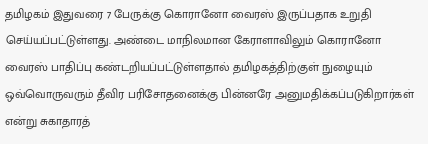தமிழகம் இதுவரை 7 பேருக்கு கொரானோ வைரஸ் இருப்பதாக உறுதி செய்யப்பட்டுள்ளது. அண்டை மாநிலமான கேராளாவிலும் கொரானோ வைரஸ் பாதிப்பு கண்டறியப்பட்டுள்ளதால் தமிழகத்திற்குள் நுழையும் ஒவ்வொருவரும் தீவிர பரிசோதனைக்கு பின்னரே அனுமதிக்கப்படுகிறார்கள் என்று சுகாதாரத்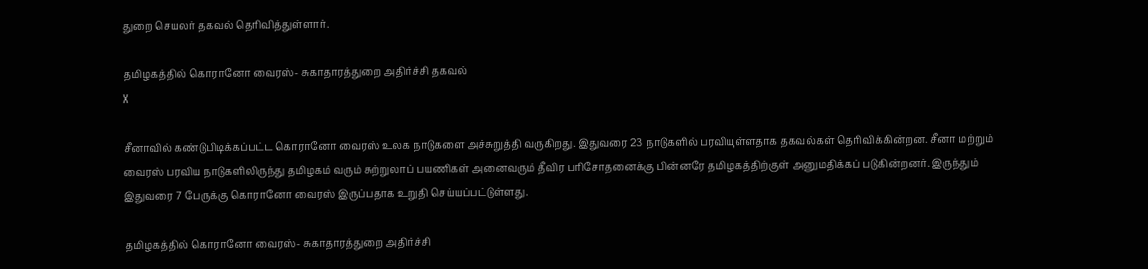துறை செயலர் தகவல் தெரிவித்துள்ளார்.

தமிழகத்தில் கொரானோ வைரஸ்- சுகாதாரத்துறை அதிர்ச்சி தகவல்
X

சீனாவில் கண்டுபிடிக்கப்பட்ட கொரானோ வைரஸ் உலக நாடுகளை அச்சுறுத்தி வருகிறது. இதுவரை 23 நாடுகளில் பரவியுள்ளதாக தகவல்கள் தெரிவிக்கின்றன. சீனா மற்றும் வைரஸ் பரவிய நாடுகளிலிருந்து தமிழகம் வரும் சுற்றுலாப் பயணிகள் அனைவரும் தீவிர பரிசோதனைக்கு பின்னரே தமிழகத்திற்குள் அனுமதிக்கப் படுகின்றனர். இருந்தும் இதுவரை 7 பேருக்கு கொரானோ வைரஸ் இருப்பதாக உறுதி செய்யப்பட்டுள்ளது.

தமிழகத்தில் கொரானோ வைரஸ்- சுகாதாரத்துறை அதிர்ச்சி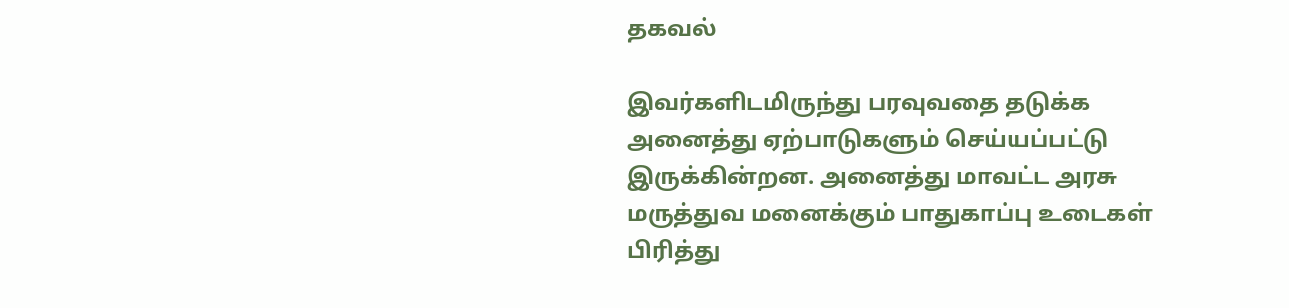தகவல்

இவர்களிடமிருந்து பரவுவதை தடுக்க அனைத்து ஏற்பாடுகளும் செய்யப்பட்டு இருக்கின்றன. அனைத்து மாவட்ட அரசு மருத்துவ மனைக்கும் பாதுகாப்பு உடைகள் பிரித்து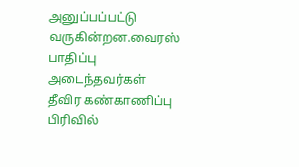அனுப்பப்பட்டு வருகின்றன.வைரஸ் பாதிப்பு அடைந்தவர்கள் தீவிர கண்காணிப்பு பிரிவில்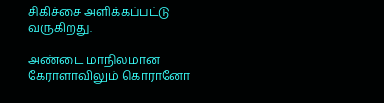சிகிச்சை அளிக்கப்பட்டு வருகிறது.

அண்டை மாநிலமான கேராளாவிலும் கொரானோ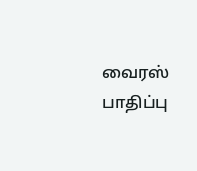வைரஸ் பாதிப்பு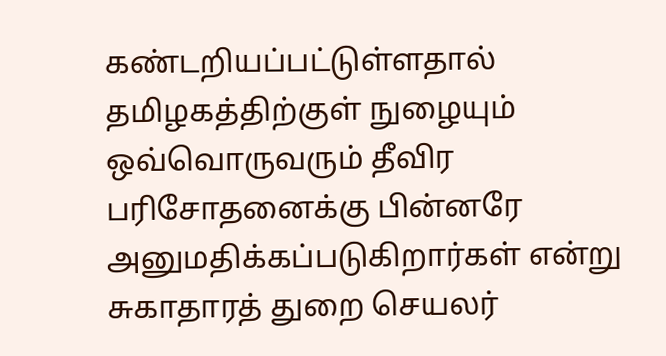கண்டறியப்பட்டுள்ளதால் தமிழகத்திற்குள் நுழையும் ஒவ்வொருவரும் தீவிர பரிசோதனைக்கு பின்னரே அனுமதிக்கப்படுகிறார்கள் என்று சுகாதாரத் துறை செயலர்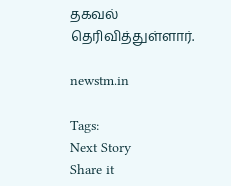தகவல் தெரிவித்துள்ளார்.

newstm.in

Tags:
Next Story
Share it